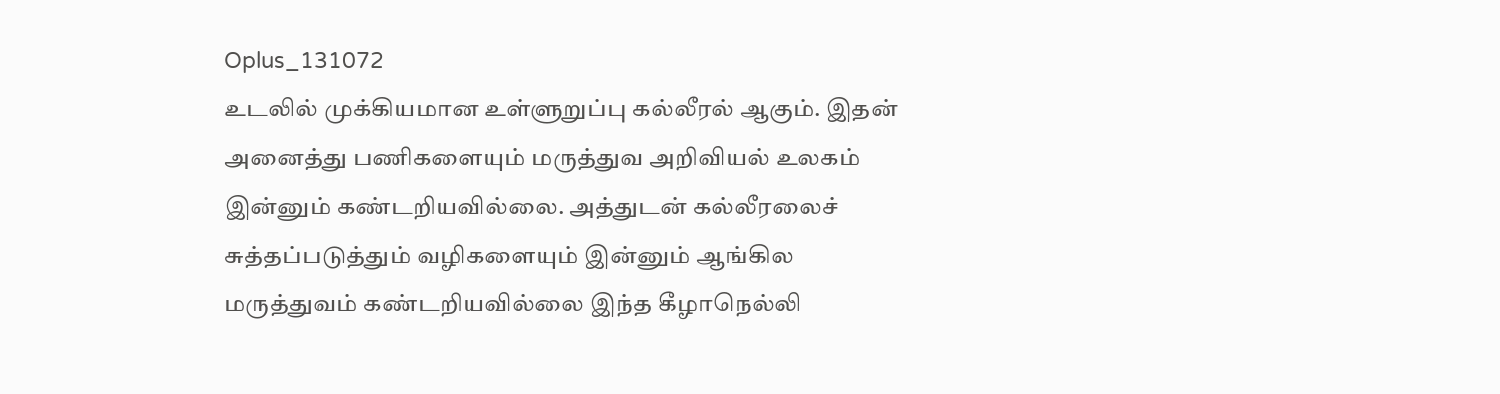Oplus_131072
உடலில் முக்கியமான உள்ளுறுப்பு கல்லீரல் ஆகும். இதன் அனைத்து பணிகளையும் மருத்துவ அறிவியல் உலகம் இன்னும் கண்டறியவில்லை. அத்துடன் கல்லீரலைச் சுத்தப்படுத்தும் வழிகளையும் இன்னும் ஆங்கில மருத்துவம் கண்டறியவில்லை இந்த கீழாநெல்லி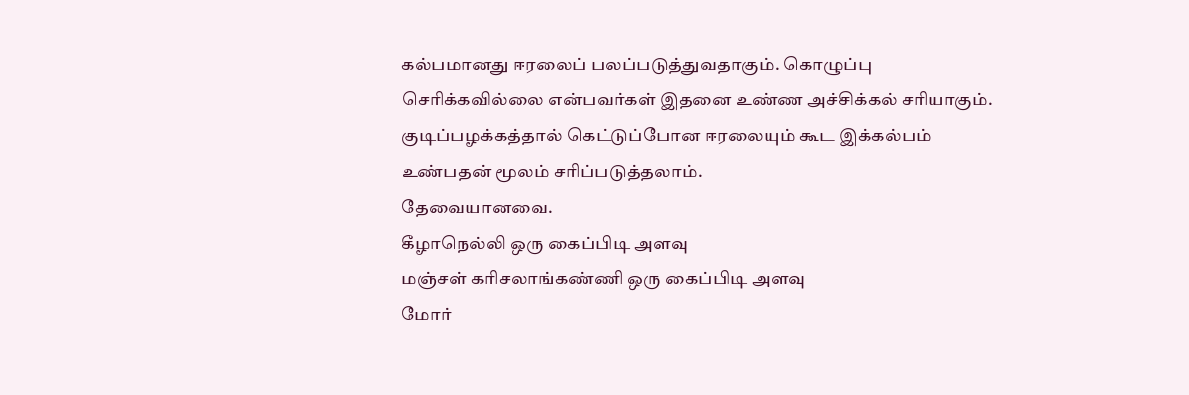கல்பமானது ஈரலைப் பலப்படுத்துவதாகும். கொழுப்பு செரிக்கவில்லை என்பவர்கள் இதனை உண்ண அச்சிக்கல் சரியாகும். குடிப்பழக்கத்தால் கெட்டுப்போன ஈரலையும் கூட இக்கல்பம் உண்பதன் மூலம் சரிப்படுத்தலாம்.
தேவையானவை.
கீழாநெல்லி ஒரு கைப்பிடி அளவு
மஞ்சள் கரிசலாங்கண்ணி ஒரு கைப்பிடி அளவு
மோர்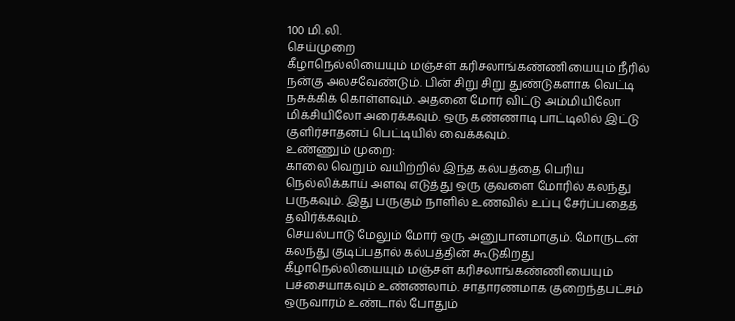100 மி.லி.
செய்முறை
கீழாநெல்லியையும் மஞ்சள் கரிசலாங்கண்ணியையும் நீரில் நன்கு அலசவேண்டும். பின் சிறு சிறு துண்டுகளாக வெட்டி நசுக்கிக் கொள்ளவும். அதனை மோர் விட்டு அம்மியிலோ மிக்சியிலோ அரைக்கவும். ஒரு கண்ணாடி பாட்டிலில் இட்டு குளிர்சாதனப் பெட்டியில் வைக்கவும்.
உண்ணும் முறை:
காலை வெறும் வயிற்றில் இந்த கல்பத்தை பெரிய நெல்லிக்காய் அளவு எடுத்து ஒரு குவளை மோரில் கலந்து பருகவும். இது பருகும் நாளில் உணவில் உப்பு சேர்ப்பதைத் தவிர்க்கவும்.
செயல்பாடு மேலும் மோர் ஒரு அனுபானமாகும். மோருடன் கலந்து குடிப்பதால் கல்பத்தின் கூடுகிறது கீழாநெல்லியையும் மஞ்சள் கரிசலாங்கண்ணியையும் பச்சையாகவும் உண்ணலாம். சாதாரணமாக குறைந்தபட்சம் ஒருவாரம் உண்டால் போதும்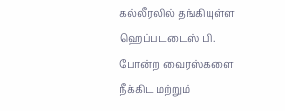கல்லீரலில் தங்கியுள்ள ஹெப்படடைஸ் பி. போன்ற வைரஸ்களை நீக்கிட மற்றும்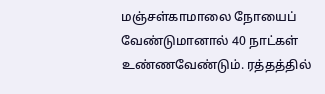மஞ்சள்காமாலை நோயைப் வேண்டுமானால் 40 நாட்கள் உண்ணவேண்டும். ரத்தத்தில்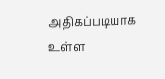அதிகப்படியாக உள்ள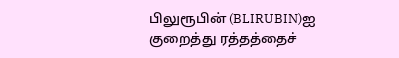பிலுரூபின் (BLIRUBIN)ஐ குறைத்து ரத்தத்தைச்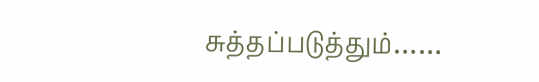சுத்தப்படுத்தும்……